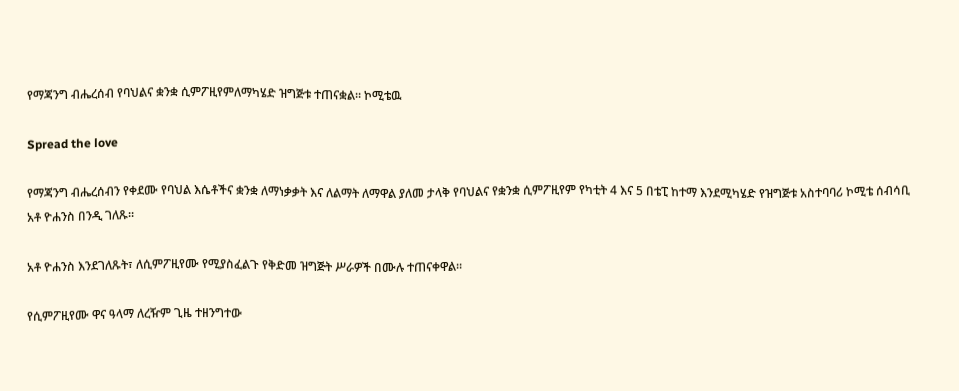የማጃንግ ብሔረሰብ የባህልና ቋንቋ ሲምፖዚየምለማካሄድ ዝግጅቱ ተጠናቋል። ኮሚቴዉ

Spread the love

የማጃንግ ብሔረሰብን የቀደሙ የባህል እሴቶችና ቋንቋ ለማነቃቃት እና ለልማት ለማዋል ያለመ ታላቅ የባህልና የቋንቋ ሲምፖዚየም የካቲት 4 እና 5 በቴፒ ከተማ እንደሚካሄድ የዝግጅቱ አስተባባሪ ኮሚቴ ሰብሳቢ አቶ ዮሐንስ በንዲ ገለጹ።

አቶ ዮሐንስ እንደገለጹት፣ ለሲምፖዚየሙ የሚያስፈልጉ የቅድመ ዝግጅት ሥራዎች በሙሉ ተጠናቀዋል።

የሲምፖዚየሙ ዋና ዓላማ ለረዥም ጊዜ ተዘንግተው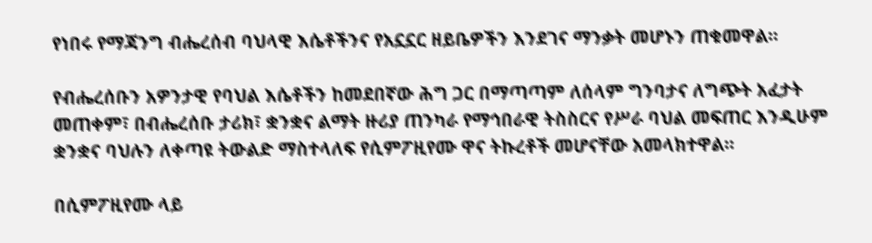የነበሩ የማጃንግ ብሔረሰብ ባህላዊ እሴቶችንና የአኗኗር ዘይቤዎችን እንደገና ማንቃት መሆኑን ጠቁመዋል።

የብሔረሰቡን አዎንታዊ የባህል እሴቶችን ከመደበኛው ሕግ ጋር በማጣጣም ለሰላም ግንባታና ለግጭት አፈታት መጠቀም፣ በብሔረሰቡ ታሪክ፣ ቋንቋና ልማት ዙሪያ ጠንካራ የማኅበራዊ ትስስርና የሥራ ባህል መፍጠር እንዲሁም ቋንቋና ባህሉን ለቀጣዩ ትውልድ ማስተላለፍ የሲምፖዚየሙ ዋና ትኩረቶች መሆናቸው አመላክተዋል።

በሲምፖዚየሙ ላይ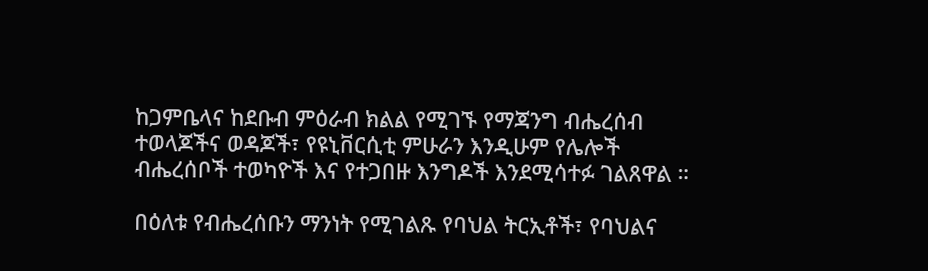ከጋምቤላና ከደቡብ ምዕራብ ክልል የሚገኙ የማጃንግ ብሔረሰብ ተወላጆችና ወዳጆች፣ የዩኒቨርሲቲ ምሁራን እንዲሁም የሌሎች ብሔረሰቦች ተወካዮች እና የተጋበዙ እንግዶች እንደሚሳተፉ ገልጸዋል ።

በዕለቱ የብሔረሰቡን ማንነት የሚገልጹ የባህል ትርኢቶች፣ የባህልና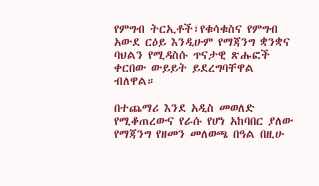የምግብ ትርኢቶች፣የቁሳቁስና የምግብ አውደ ርዕይ እንዲሁም የማጃንግ ቋንቋና ባህልን የሚዳስሱ ጥናታዊ ጽሑፎች ቀርበው ውይይት ይደረግባቸዋል ብለዋል።

በተጨማሪ እንደ አዲስ መወለድ የሚቆጠረውና የራሱ የሆነ አከባበር ያለው የማጃንግ የዘመን መለወጫ በዓል በዚሁ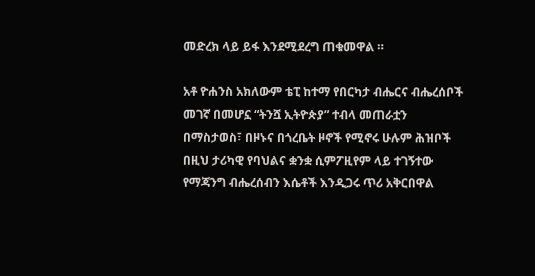መድረክ ላይ ይፋ እንደሚደረግ ጠቁመዋል ።

አቶ ዮሐንስ አክለውም ቴፒ ከተማ የበርካታ ብሔርና ብሔረሰቦች መገኛ በመሆኗ “ትንሿ ኢትዮጵያ” ተብላ መጠራቷን በማስታወስ፣ በዞኑና በጎረቤት ዞኖች የሚኖሩ ሁሉም ሕዝቦች በዚህ ታሪካዊ የባህልና ቋንቋ ሲምፖዚየም ላይ ተገኝተው የማጃንግ ብሔረሰብን እሴቶች እንዲጋሩ ጥሪ አቅርበዋል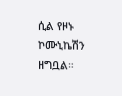ሲል የዞኑ ኮሙኒኬሽን ዘግቧል።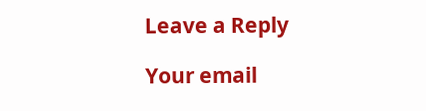Leave a Reply

Your email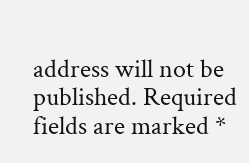address will not be published. Required fields are marked *